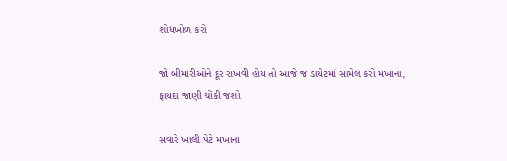શોધખોળ કરો

જો બીમારીઓને દૂર રાખવી હોય તો આજે જ ડાયેટમાં સામેલ કરો મખાના, ફાયદા જાણી ચોંકી જશો

સવારે ખાલી પેટે મખાના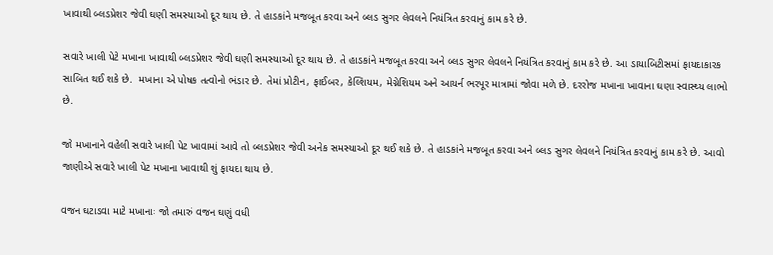ખાવાથી બ્લડપ્રેશર જેવી ઘણી સમસ્યાઓ દૂર થાય છે. તે હાડકાંને મજબૂત કરવા અને બ્લડ સુગર લેવલને નિયંત્રિત કરવાનું કામ કરે છે.

સવારે ખાલી પેટે મખાના ખાવાથી બ્લડપ્રેશર જેવી ઘણી સમસ્યાઓ દૂર થાય છે. તે હાડકાંને મજબૂત કરવા અને બ્લડ સુગર લેવલને નિયંત્રિત કરવાનું કામ કરે છે. આ ડાયાબિટીસમાં ફાયદાકારક સાબિત થઈ શકે છે.  મખાના એ પોષક તત્વોનો ભંડાર છે. તેમાં પ્રોટીન, ફાઈબર, કેલ્શિયમ, મેગ્નેશિયમ અને આયર્ન ભરપૂર માત્રામાં જોવા મળે છે. દરરોજ મખાના ખાવાના ઘણા સ્વાસ્થ્ય લાભો છે.

જો મખાનાને વહેલી સવારે ખાલી પેટ ખાવામાં આવે તો બ્લડપ્રેશર જેવી અનેક સમસ્યાઓ દૂર થઈ શકે છે. તે હાડકાંને મજબૂત કરવા અને બ્લડ સુગર લેવલને નિયંત્રિત કરવાનું કામ કરે છે. આવો જાણીએ સવારે ખાલી પેટ મખાના ખાવાથી શું ફાયદા થાય છે.

વજન ઘટાડવા માટે મખાનાઃ જો તમારું વજન ઘણું વધી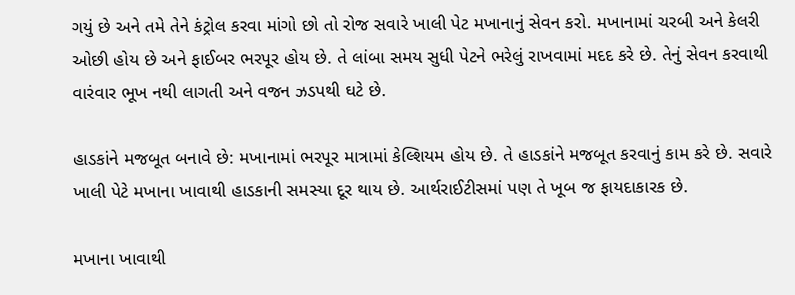ગયું છે અને તમે તેને કંટ્રોલ કરવા માંગો છો તો રોજ સવારે ખાલી પેટ મખાનાનું સેવન કરો. મખાનામાં ચરબી અને કેલરી ઓછી હોય છે અને ફાઈબર ભરપૂર હોય છે. તે લાંબા સમય સુધી પેટને ભરેલું રાખવામાં મદદ કરે છે. તેનું સેવન કરવાથી વારંવાર ભૂખ નથી લાગતી અને વજન ઝડપથી ઘટે છે.

હાડકાંને મજબૂત બનાવે છે: મખાનામાં ભરપૂર માત્રામાં કેલ્શિયમ હોય છે. તે હાડકાંને મજબૂત કરવાનું કામ કરે છે. સવારે ખાલી પેટે મખાના ખાવાથી હાડકાની સમસ્યા દૂર થાય છે. આર્થરાઈટીસમાં પણ તે ખૂબ જ ફાયદાકારક છે.

મખાના ખાવાથી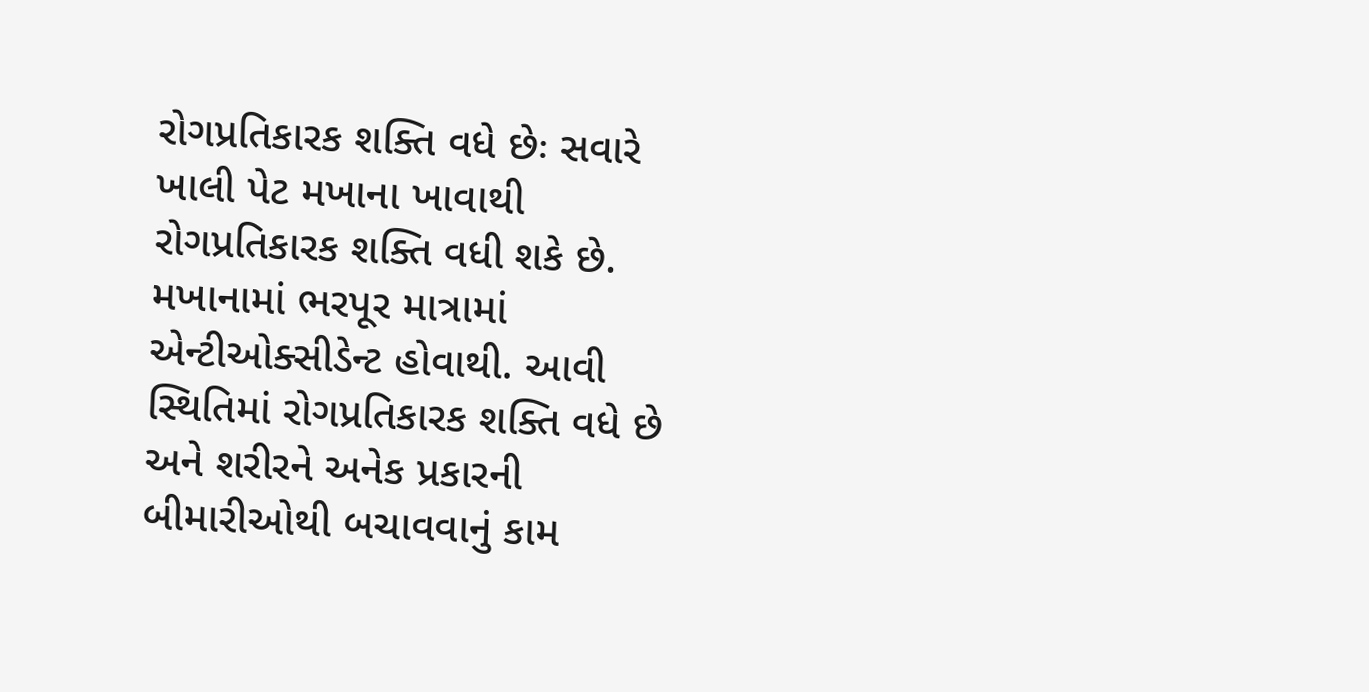રોગપ્રતિકારક શક્તિ વધે છેઃ સવારે ખાલી પેટ મખાના ખાવાથી રોગપ્રતિકારક શક્તિ વધી શકે છે. મખાનામાં ભરપૂર માત્રામાં એન્ટીઓક્સીડેન્ટ હોવાથી. આવી સ્થિતિમાં રોગપ્રતિકારક શક્તિ વધે છે અને શરીરને અનેક પ્રકારની બીમારીઓથી બચાવવાનું કામ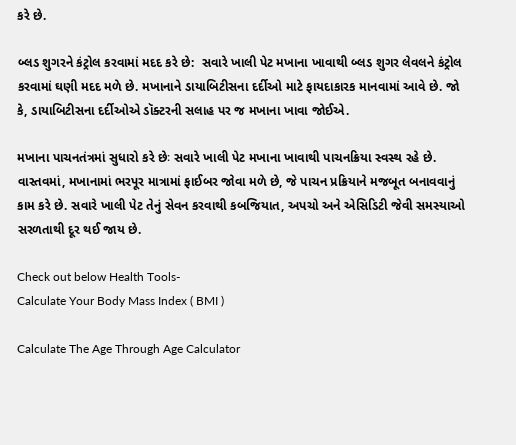કરે છે.

બ્લડ શુગરને કંટ્રોલ કરવામાં મદદ કરે છે:  સવારે ખાલી પેટ મખાના ખાવાથી બ્લડ શુગર લેવલને કંટ્રોલ કરવામાં ઘણી મદદ મળે છે. મખાનાને ડાયાબિટીસના દર્દીઓ માટે ફાયદાકારક માનવામાં આવે છે. જો કે, ડાયાબિટીસના દર્દીઓએ ડૉક્ટરની સલાહ પર જ મખાના ખાવા જોઈએ.

મખાના પાચનતંત્રમાં સુધારો કરે છેઃ સવારે ખાલી પેટ મખાના ખાવાથી પાચનક્રિયા સ્વસ્થ રહે છે. વાસ્તવમાં, મખાનામાં ભરપૂર માત્રામાં ફાઈબર જોવા મળે છે, જે પાચન પ્રક્રિયાને મજબૂત બનાવવાનું કામ કરે છે. સવારે ખાલી પેટ તેનું સેવન કરવાથી કબજિયાત, અપચો અને એસિડિટી જેવી સમસ્યાઓ સરળતાથી દૂર થઈ જાય છે.

Check out below Health Tools-
Calculate Your Body Mass Index ( BMI )

Calculate The Age Through Age Calculator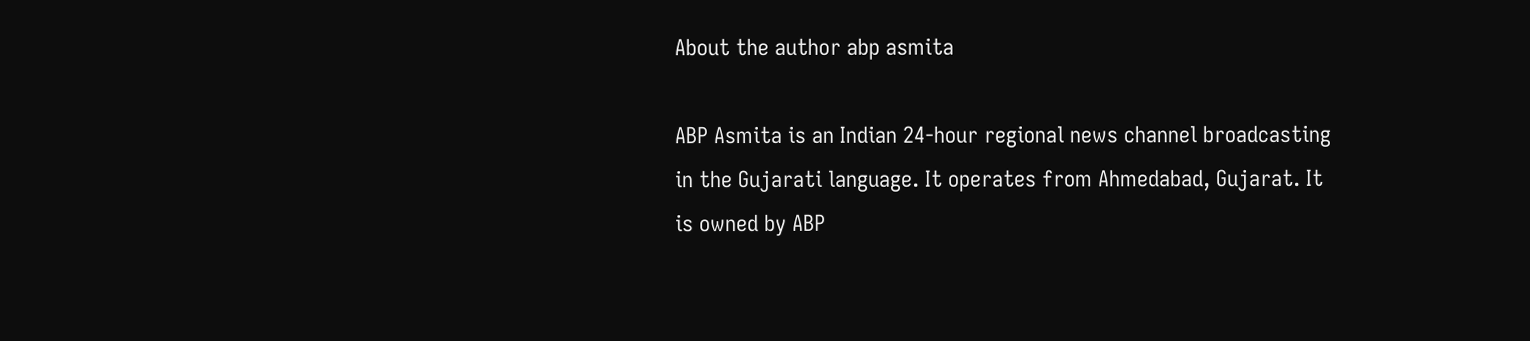About the author abp asmita

ABP Asmita is an Indian 24-hour regional news channel broadcasting in the Gujarati language. It operates from Ahmedabad, Gujarat. It is owned by ABP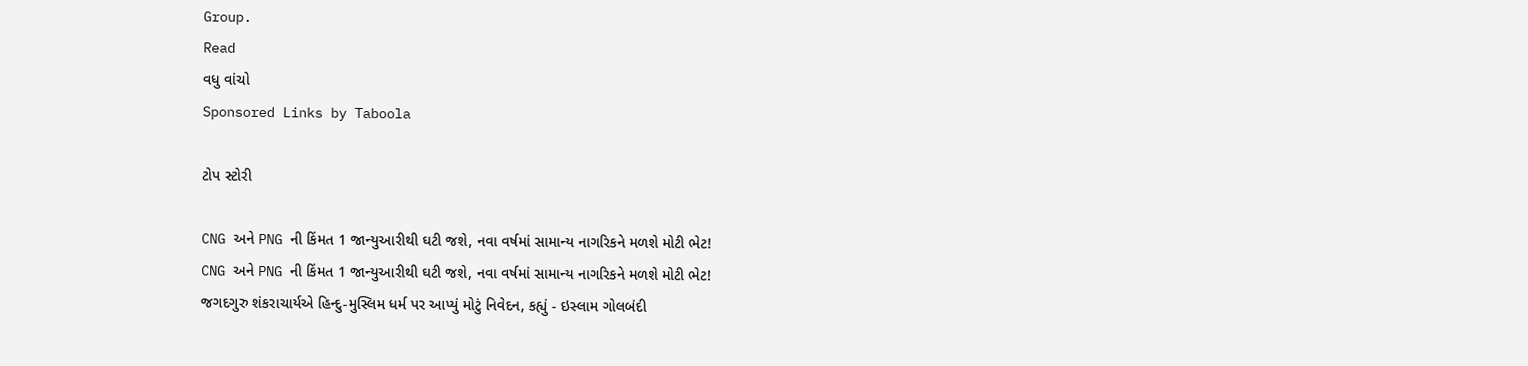Group.
Read
વધુ વાંચો
Sponsored Links by Taboola

ટોપ સ્ટોરી

CNG અને PNG ની કિંમત 1 જાન્યુઆરીથી ઘટી જશે, નવા વર્ષમાં સામાન્ય નાગરિકને મળશે મોટી ભેટ!
CNG અને PNG ની કિંમત 1 જાન્યુઆરીથી ઘટી જશે, નવા વર્ષમાં સામાન્ય નાગરિકને મળશે મોટી ભેટ!
જગદગુરુ શંકરાચાર્યએ હિન્દુ-મુસ્લિમ ધર્મ પર આપ્યું મોટું નિવેદન, કહ્યું - ઇસ્લામ ગોલબંદી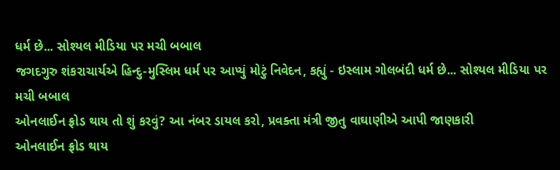ધર્મ છે... સોશ્યલ મીડિયા પર મચી બબાલ
જગદગુરુ શંકરાચાર્યએ હિન્દુ-મુસ્લિમ ધર્મ પર આપ્યું મોટું નિવેદન, કહ્યું - ઇસ્લામ ગોલબંદી ધર્મ છે... સોશ્યલ મીડિયા પર મચી બબાલ
ઓનલાઈન ફ્રોડ થાય તો શું કરવું? આ નંબર ડાયલ કરો, પ્રવક્તા મંત્રી જીતુ વાઘાણીએ આપી જાણકારી
ઓનલાઈન ફ્રોડ થાય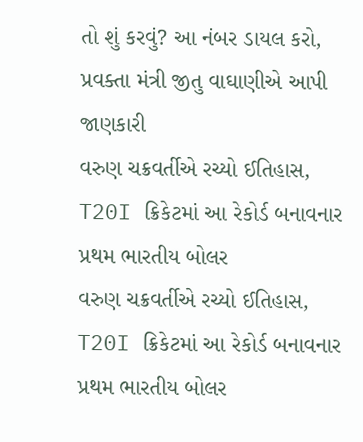તો શું કરવું? આ નંબર ડાયલ કરો, પ્રવક્તા મંત્રી જીતુ વાઘાણીએ આપી જાણકારી
વરુણ ચક્રવર્તીએ રચ્યો ઈતિહાસ, T20I ક્રિકેટમાં આ રેકોર્ડ બનાવનાર પ્રથમ ભારતીય બોલર
વરુણ ચક્રવર્તીએ રચ્યો ઈતિહાસ, T20I ક્રિકેટમાં આ રેકોર્ડ બનાવનાર પ્રથમ ભારતીય બોલર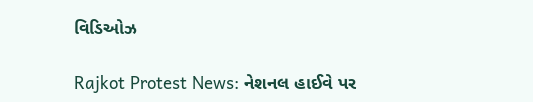વિડિઓઝ

Rajkot Protest News: નેશનલ હાઈવે પર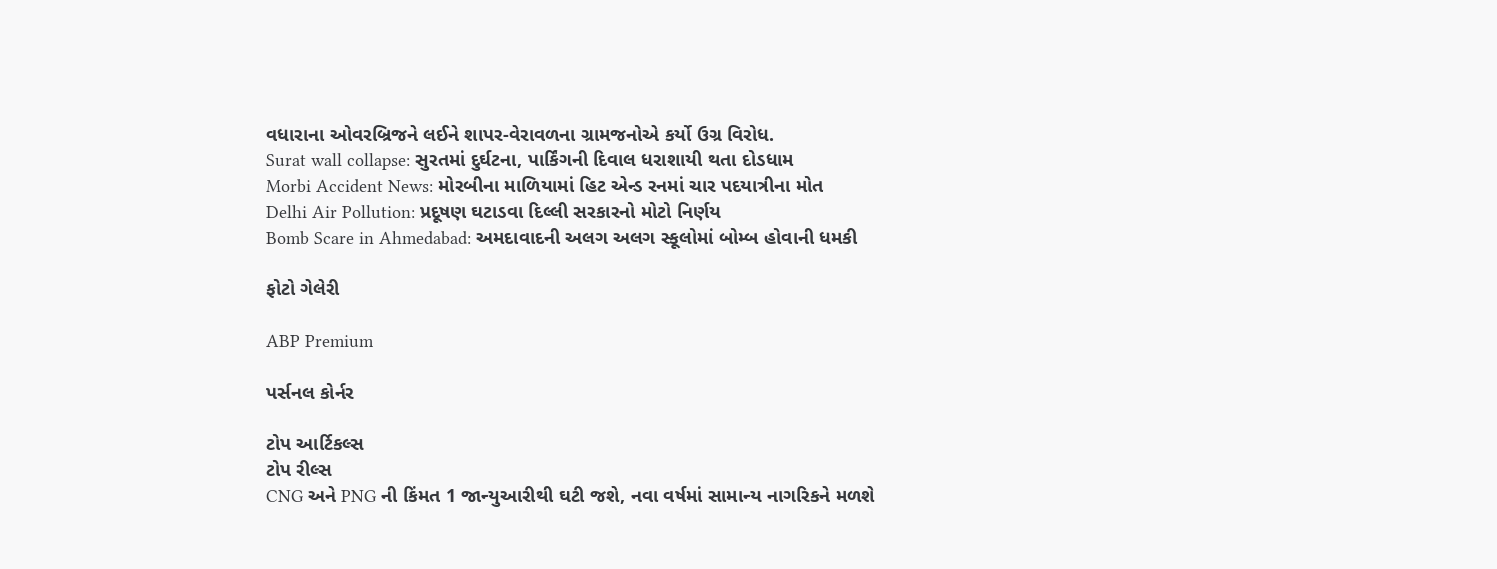વધારાના ઓવરબ્રિજને લઈને શાપર-વેરાવળના ગ્રામજનોએ કર્યો ઉગ્ર વિરોધ.
Surat wall collapse: સુરતમાં દુર્ઘટના, પાર્કિંગની દિવાલ ધરાશાયી થતા દોડધામ
Morbi Accident News: મોરબીના માળિયામાં હિટ એન્ડ રનમાં ચાર પદયાત્રીના મોત
Delhi Air Pollution: પ્રદૂષણ ઘટાડવા દિલ્લી સરકારનો મોટો નિર્ણય
Bomb Scare in Ahmedabad: અમદાવાદની અલગ અલગ સ્કૂલોમાં બોમ્બ હોવાની ધમકી

ફોટો ગેલેરી

ABP Premium

પર્સનલ કોર્નર

ટોપ આર્ટિકલ્સ
ટોપ રીલ્સ
CNG અને PNG ની કિંમત 1 જાન્યુઆરીથી ઘટી જશે, નવા વર્ષમાં સામાન્ય નાગરિકને મળશે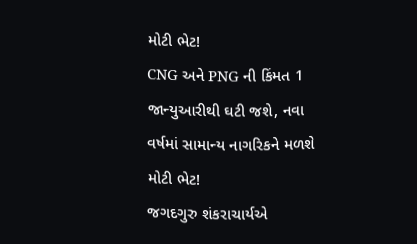મોટી ભેટ!
CNG અને PNG ની કિંમત 1 જાન્યુઆરીથી ઘટી જશે, નવા વર્ષમાં સામાન્ય નાગરિકને મળશે મોટી ભેટ!
જગદગુરુ શંકરાચાર્યએ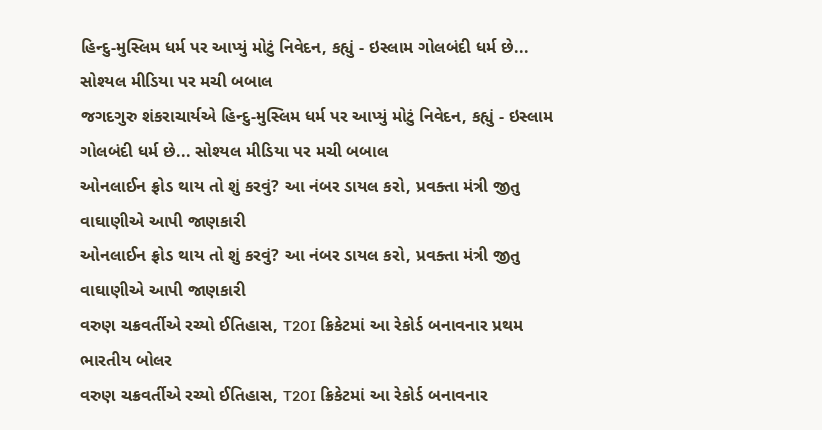હિન્દુ-મુસ્લિમ ધર્મ પર આપ્યું મોટું નિવેદન, કહ્યું - ઇસ્લામ ગોલબંદી ધર્મ છે... સોશ્યલ મીડિયા પર મચી બબાલ
જગદગુરુ શંકરાચાર્યએ હિન્દુ-મુસ્લિમ ધર્મ પર આપ્યું મોટું નિવેદન, કહ્યું - ઇસ્લામ ગોલબંદી ધર્મ છે... સોશ્યલ મીડિયા પર મચી બબાલ
ઓનલાઈન ફ્રોડ થાય તો શું કરવું? આ નંબર ડાયલ કરો, પ્રવક્તા મંત્રી જીતુ વાઘાણીએ આપી જાણકારી
ઓનલાઈન ફ્રોડ થાય તો શું કરવું? આ નંબર ડાયલ કરો, પ્રવક્તા મંત્રી જીતુ વાઘાણીએ આપી જાણકારી
વરુણ ચક્રવર્તીએ રચ્યો ઈતિહાસ, T20I ક્રિકેટમાં આ રેકોર્ડ બનાવનાર પ્રથમ ભારતીય બોલર
વરુણ ચક્રવર્તીએ રચ્યો ઈતિહાસ, T20I ક્રિકેટમાં આ રેકોર્ડ બનાવનાર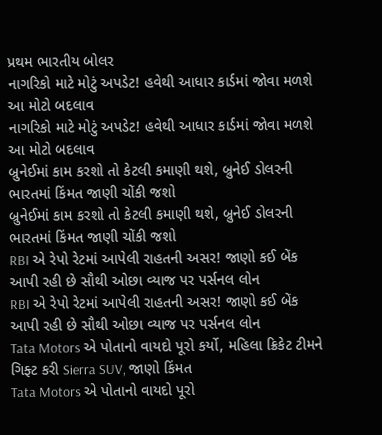પ્રથમ ભારતીય બોલર
નાગરિકો માટે મોટું અપડેટ! હવેથી આધાર કાર્ડમાં જોવા મળશે આ મોટો બદલાવ
નાગરિકો માટે મોટું અપડેટ! હવેથી આધાર કાર્ડમાં જોવા મળશે આ મોટો બદલાવ
બ્રુનેઈમાં કામ કરશો તો કેટલી કમાણી થશે, બ્રુનેઈ ડોલરની ભારતમાં કિંમત જાણી ચોંકી જશો
બ્રુનેઈમાં કામ કરશો તો કેટલી કમાણી થશે, બ્રુનેઈ ડોલરની ભારતમાં કિંમત જાણી ચોંકી જશો
RBI એ રેપો રેટમાં આપેલી રાહતની અસર! જાણો કઈ બેંક આપી રહી છે સૌથી ઓછા વ્યાજ પર પર્સનલ લોન
RBI એ રેપો રેટમાં આપેલી રાહતની અસર! જાણો કઈ બેંક આપી રહી છે સૌથી ઓછા વ્યાજ પર પર્સનલ લોન
Tata Motors એ પોતાનો વાયદો પૂરો કર્યો, મહિલા ક્રિકેટ ટીમને ગિફ્ટ કરી Sierra SUV, જાણો કિંમત
Tata Motors એ પોતાનો વાયદો પૂરો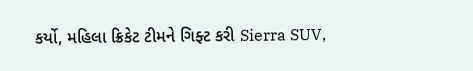કર્યો, મહિલા ક્રિકેટ ટીમને ગિફ્ટ કરી Sierra SUV,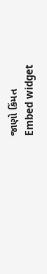જાણો કિંમત
Embed widget